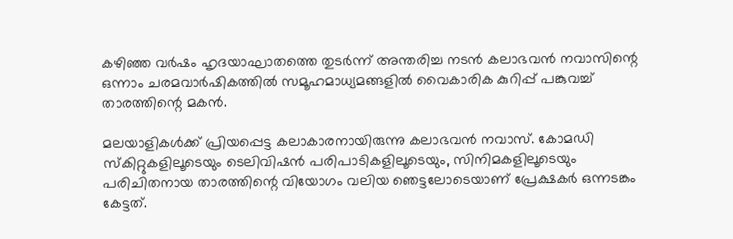കഴിഞ്ഞ വർഷം ഹൃദയാഘാതത്തെ തുടർന്ന് അന്തരിച്ച നടൻ കലാഭവൻ നവാസിന്റെ ഒന്നാം ചരമവാർഷികത്തിൽ സമൂഹമാധ്യമങ്ങളിൽ വൈകാരിക കുറിപ്പ് പങ്കുവച്ച് താരത്തിന്റെ മകൻ.

മലയാളികൾക്ക് പ്രിയപ്പെട്ട കലാകാരനായിരുന്നു കലാഭവൻ നവാസ്. കോമഡി സ്കിറ്റുകളിലൂടെയും ടെലിവിഷൻ പരിപാടികളിലൂടെയും, സിനിമകളിലൂടെയും പരിചിതനായ താരത്തിന്റെ വിയോഗം വലിയ ഞെട്ടലോടെയാണ് പ്രേക്ഷകർ ഒന്നടങ്കം കേട്ടത്.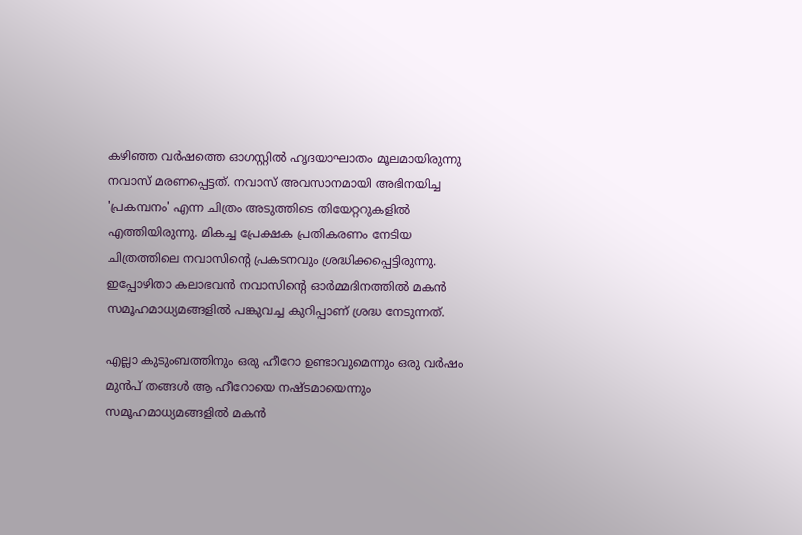കഴിഞ്ഞ വർഷത്തെ ഓഗസ്റ്റിൽ ഹൃദയാഘാതം മൂലമായിരുന്നു നവാസ് മരണപ്പെട്ടത്. നവാസ് അവസാനമായി അഭിനയിച്ച 'പ്രകമ്പനം' എന്ന ചിത്രം അടുത്തിടെ തിയേറ്ററുകളിൽ എത്തിയിരുന്നു. മികച്ച പ്രേക്ഷക പ്രതികരണം നേടിയ ചിത്രത്തിലെ നവാസിന്റെ പ്രകടനവും ശ്രദ്ധിക്കപ്പെട്ടിരുന്നു. ഇപ്പോഴിതാ കലാഭവൻ നവാസിന്റെ ഓർമ്മദിനത്തിൽ മകൻ സമൂഹമാധ്യമങ്ങളിൽ പങ്കുവച്ച കുറിപ്പാണ് ശ്രദ്ധ നേടുന്നത്.

എല്ലാ കുടുംബത്തിനും ഒരു ഹീറോ ഉണ്ടാവുമെന്നും ഒരു വർഷം മുൻപ് തങ്ങൾ ആ ഹീറോയെ നഷ്ടമായെന്നും സമൂഹമാധ്യമങ്ങളിൽ മകൻ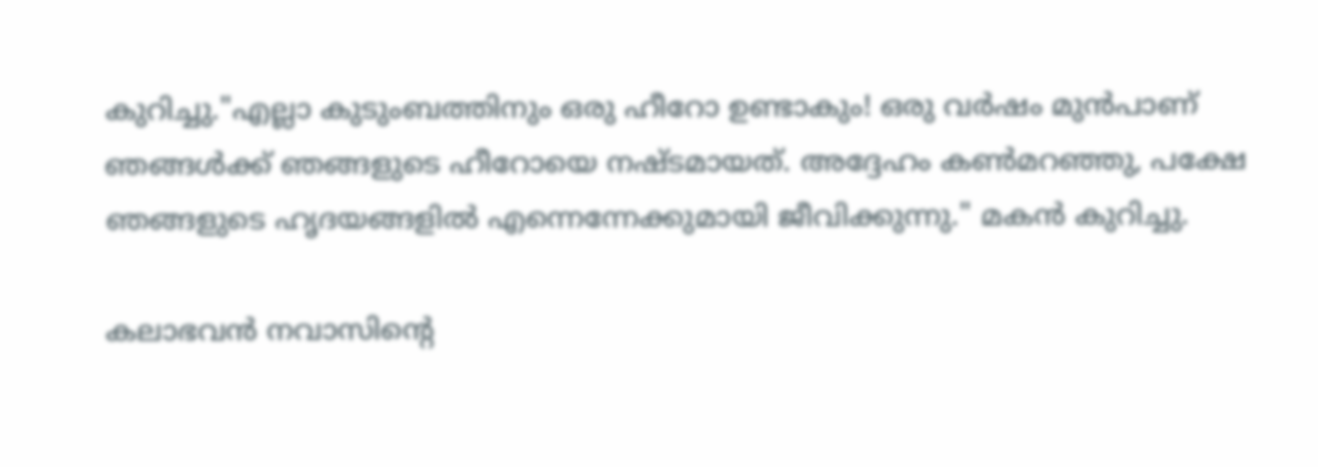കുറിച്ചു."എല്ലാ കുടുംബത്തിനും ഒരു ഹീറോ ഉണ്ടാകും! ഒരു വർഷം മുൻപാണ് ഞങ്ങൾക്ക് ഞങ്ങളുടെ ഹീറോയെ നഷ്ടമായത്. അദ്ദേഹം കൺമറഞ്ഞു, പക്ഷേ ഞങ്ങളുടെ ഹൃദയങ്ങളിൽ എന്നെന്നേക്കുമായി ജീവിക്കുന്നു." മകൻ കുറിച്ചു.

കലാഭവൻ നവാസിന്റെ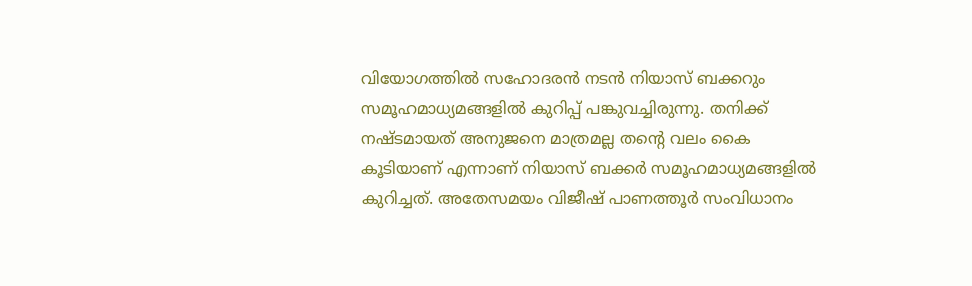വിയോഗത്തിൽ സഹോദരൻ നടൻ നിയാസ് ബക്കറും സമൂഹമാധ്യമങ്ങളിൽ കുറിപ്പ് പങ്കുവച്ചിരുന്നു. തനിക്ക് നഷ്ടമായത് അനുജനെ മാത്രമല്ല തന്റെ വലം കൈ കൂടിയാണ് എന്നാണ് നിയാസ് ബക്കർ സമൂഹമാധ്യമങ്ങളിൽ കുറിച്ചത്. അതേസമയം വിജീഷ് പാണത്തൂർ സംവിധാനം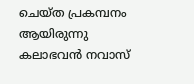ചെയ്ത പ്രകമ്പനം ആയിരുന്നു കലാഭവൻ നവാസ്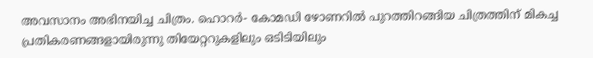അവസാനം അഭിനയിച്ച ചിത്രം. ഹൊറർ- കോമഡി ഴോണറിൽ പുറത്തിറങ്ങിയ ചിത്രത്തിന് മികച്ച പ്രതികരണങ്ങളായിരുന്നു തിയേറ്ററുകളിലും ഒടിടിയിലും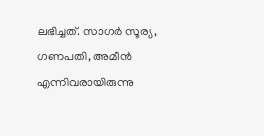ലഭിച്ചത്. സാഗർ സൂര്യ, ഗണപതി, അമീൻ എന്നിവരായിരുന്നു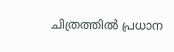ചിത്രത്തിൽ പ്രധാന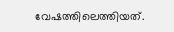വേഷത്തിലെത്തിയത്.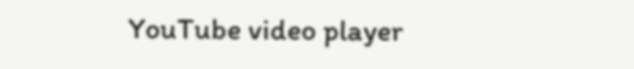YouTube video player